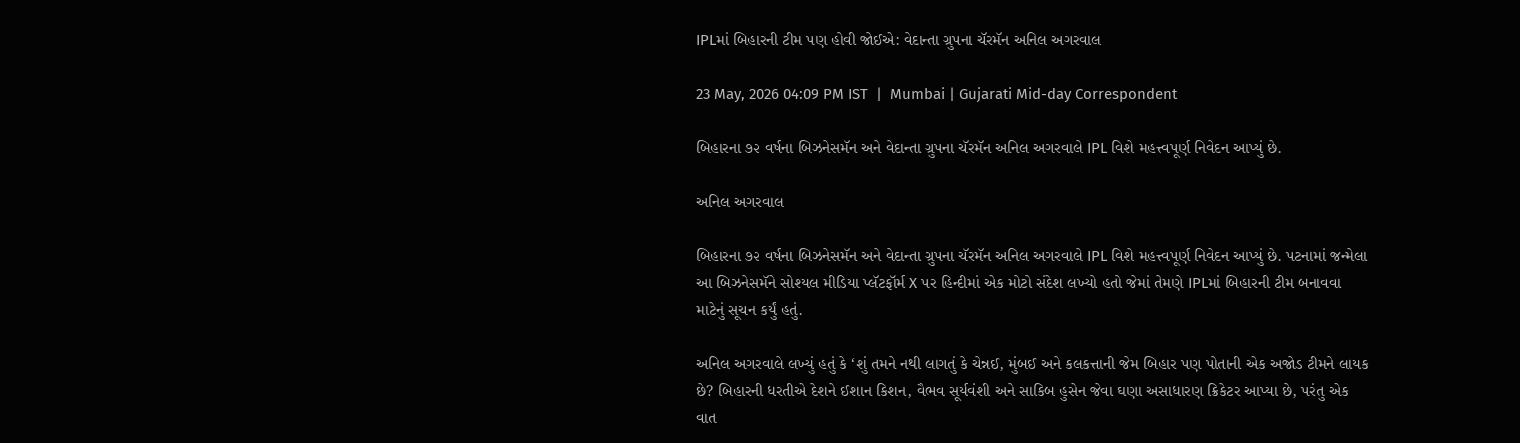IPLમાં બિહારની ટીમ પણ હોવી જોઈએ: વેદાન્તા ગ્રુપના ચૅરમૅન અનિલ અગરવાલ

23 May, 2026 04:09 PM IST  |  Mumbai | Gujarati Mid-day Correspondent

બિહારના ૭૨ વર્ષના બિઝનેસમૅન અને વેદાન્તા ગ્રુપના ચૅરમૅન અનિલ અગરવાલે IPL વિશે મહત્ત્વપૂર્ણ નિવેદન આપ્યું છે.

અનિલ અગરવાલ

બિહારના ૭૨ વર્ષના બિઝનેસમૅન અને વેદાન્તા ગ્રુપના ચૅરમૅન અનિલ અગરવાલે IPL વિશે મહત્ત્વપૂર્ણ નિવેદન આપ્યું છે. પટનામાં જન્મેલા આ બિઝનેસમૅને સોશ્યલ મીડિયા પ્લૅટફૉર્મ X પર હિન્દીમાં એક મોટો સંદેશ લખ્યો હતો જેમાં તેમણે IPLમાં બિહારની ટીમ બનાવવા માટેનું સૂચન કર્યું હતું.

અનિલ અગરવાલે લખ્યું હતું કે ‘શું તમને નથી લાગતું કે ચેન્નઈ, મુંબઈ અને કલકત્તાની જેમ બિહાર પણ પોતાની એક અજોડ ટીમને લાયક છે? બિહારની ધરતીએ દેશને ઈશાન કિશન, વૈભવ સૂર્યવંશી અને સાકિબ હુસેન જેવા ઘણા અસાધારણ ક્રિકેટર આપ્યા છે, પરંતુ એક વાત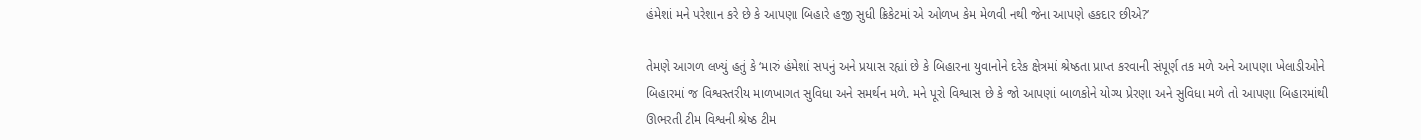હંમેશાં મને પરેશાન કરે છે કે આપણા બિહારે હજી સુધી ક્રિકેટમાં એ ઓળખ કેમ મેળવી નથી જેના આપણે હકદાર છીએ?’

તેમણે આગળ લખ્યું હતું કે ‘મારું હંમેશાં સપનું અને પ્રયાસ રહ્યાં છે કે બિહારના યુવાનોને દરેક ક્ષેત્રમાં શ્રેષ્ઠતા પ્રાપ્ત કરવાની સંપૂર્ણ તક મળે અને આપણા ખેલાડીઓને બિહારમાં જ વિશ્વસ્તરીય માળખાગત સુવિધા અને સમર્થન મળે. મને પૂરો વિશ્વાસ છે કે જો આપણાં બાળકોને યોગ્ય પ્રેરણા અને સુવિધા મળે તો આપણા બિહારમાંથી ઊભરતી ટીમ વિશ્વની શ્રેષ્ઠ ટીમ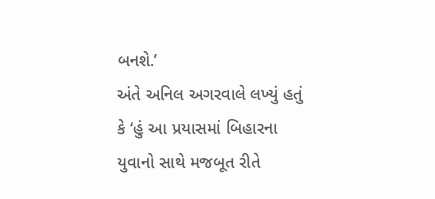બનશે.’
અંતે અનિલ અગરવાલે લખ્યું હતું કે ‘હું આ પ્રયાસમાં બિહારના યુવાનો સાથે મજબૂત રીતે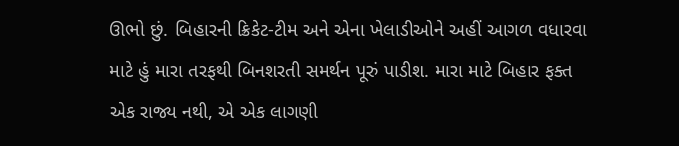ઊભો છું. બિહારની ક્રિકેટ-ટીમ અને એના ખેલાડીઓને અહીં આગળ વધારવા માટે હું મારા તરફથી બિનશરતી સમર્થન પૂરું પાડીશ. મારા માટે બિહાર ફક્ત એક રાજ્ય નથી, એ એક લાગણી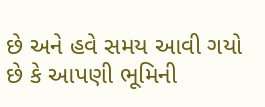છે અને હવે સમય આવી ગયો છે કે આપણી ભૂમિની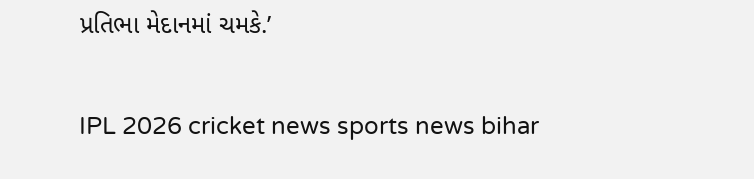પ્રતિભા મેદાનમાં ચમકે.’

IPL 2026 cricket news sports news bihar